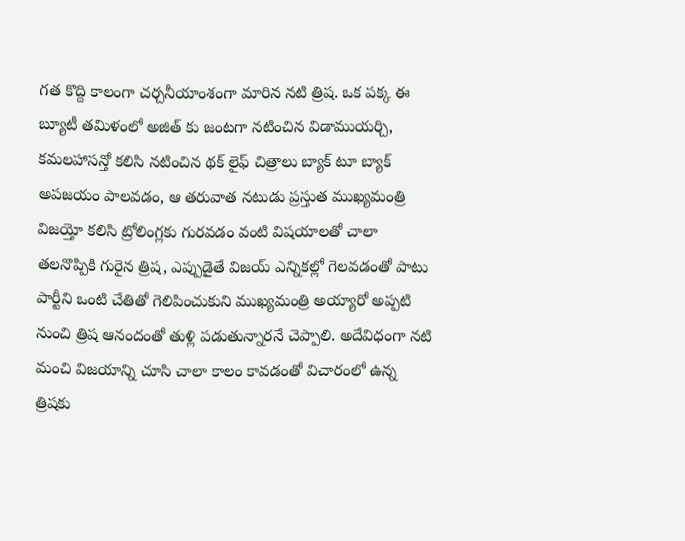గత కొద్ది కాలంగా చర్చనీయాంశంగా మారిన నటి త్రిష. ఒక పక్క ఈ బ్యూటీ తమిళంలో అజిత్ కు జంటగా నటించిన విడాముయర్చి, కమలహాసన్తో కలిసి నటించిన థక్ లైఫ్ చిత్రాలు బ్యాక్ టూ బ్యాక్ అపజయం పాలవడం, ఆ తరువాత నటుడు ప్రస్తుత ముఖ్యమంత్రి విజయ్తో కలిసి ట్రోలింగ్లకు గురవడం వంటి విషయాలతో చాలా తలనొప్పికి గురైన త్రిష, ఎప్పుడైతే విజయ్ ఎన్నికల్లో గెలవడంతో పాటు పార్టీని ఒంటి చేతితో గెలిపించుకుని ముఖ్యమంత్రి అయ్యారో అప్పటి నుంచి త్రిష ఆనందంతో తుళ్లి పడుతున్నారనే చెప్పాలి. అదేవిధంగా నటి మంచి విజయాన్ని చూసి చాలా కాలం కావడంతో విచారంలో ఉన్న త్రిషకు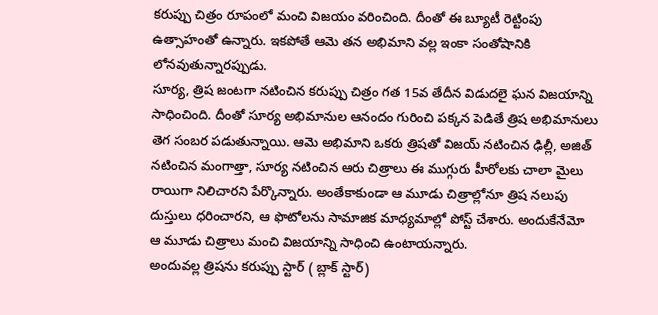కరుప్పు చిత్రం రూపంలో మంచి విజయం వరించింది. దీంతో ఈ బ్యూటీ రెట్టింపు ఉత్సాహంతో ఉన్నారు. ఇకపోతే ఆమె తన అభిమాని వల్ల ఇంకా సంతోషానికి లోనవుతున్నారప్పుడు.
సూర్య, త్రిష జంటగా నటించిన కరుప్పు చిత్రం గత 15వ తేదీన విడుదలై ఘన విజయాన్ని సాధించింది. దీంతో సూర్య అభిమానుల ఆనందం గురించి పక్కన పెడితే త్రిష అభిమానులు తెగ సంబర పడుతున్నాయి. ఆమె అభిమాని ఒకరు త్రిషతో విజయ్ నటించిన ఢిల్లీ, అజిత్ నటించిన మంగాత్తా, సూర్య నటించిన ఆరు చిత్రాలు ఈ ముగ్గురు హీరోలకు చాలా మైలు రాయిగా నిలిచారని పేర్కొన్నారు. అంతేకాకుండా ఆ మూడు చిత్రాల్లోనూ త్రిష నలుపు దుస్తులు ధరించారని, ఆ ఫొటోలను సామాజిక మాధ్యమాల్లో పోస్ట్ చేశారు. అందుకేనేమో ఆ మూడు చిత్రాలు మంచి విజయాన్ని సాధించి ఉంటాయన్నారు.
అందువల్ల త్రిషను కరుప్పు స్టార్ ( బ్లాక్ స్టార్)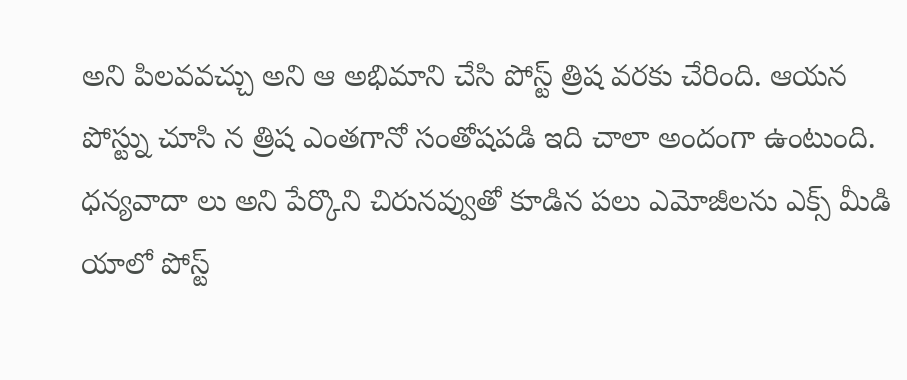అని పిలవవచ్చు అని ఆ అభిమాని చేసి పోస్ట్ త్రిష వరకు చేరింది. ఆయన పోస్ట్ను చూసి న త్రిష ఎంతగానో సంతోషపడి ఇది చాలా అందంగా ఉంటుంది. ధన్యవాదా లు అని పేర్కొని చిరునవ్వుతో కూడిన పలు ఎమోజీలను ఎక్స్ మీడి యాలో పోస్ట్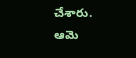చేశారు. ఆమె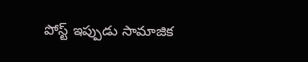పోస్ట్ ఇప్పుడు సామాజిక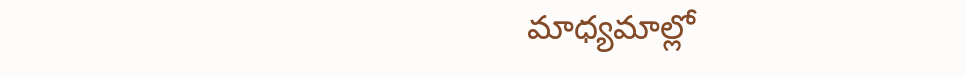మాధ్యమాల్లో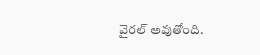వైరల్ అవుతోంది.